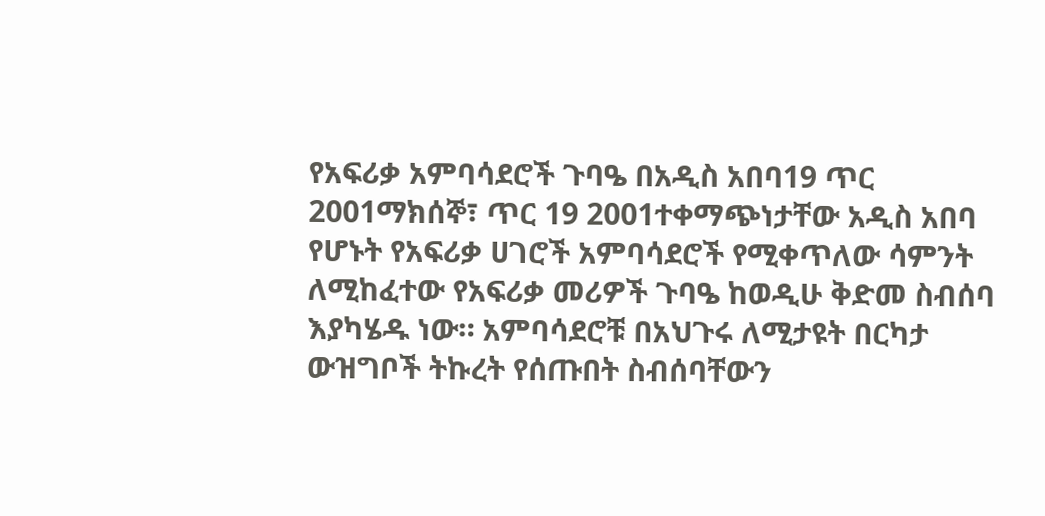የአፍሪቃ አምባሳደሮች ጉባዔ በአዲስ አበባ19 ጥር 2001ማክሰኞ፣ ጥር 19 2001ተቀማጭነታቸው አዲስ አበባ የሆኑት የአፍሪቃ ሀገሮች አምባሳደሮች የሚቀጥለው ሳምንት ለሚከፈተው የአፍሪቃ መሪዎች ጉባዔ ከወዲሁ ቅድመ ስብሰባ እያካሄዱ ነው። አምባሳደሮቹ በአህጉሩ ለሚታዩት በርካታ ውዝግቦች ትኩረት የሰጡበት ስብሰባቸውን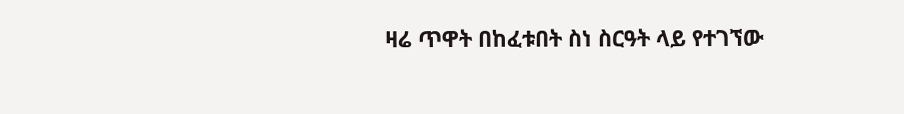ዛሬ ጥዋት በከፈቱበት ስነ ስርዓት ላይ የተገኘው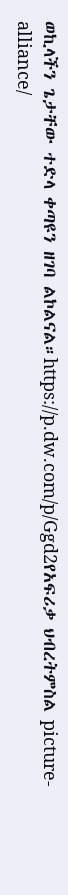ወኪላችን ጌታቸው ተድላ ቀጣዩን ዘገባ ልኮልናል።https://p.dw.com/p/Ggd2የአፍሪቃ ህብረትምስል picture-alliance/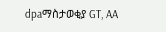dpaማስታወቂያ GT, AA